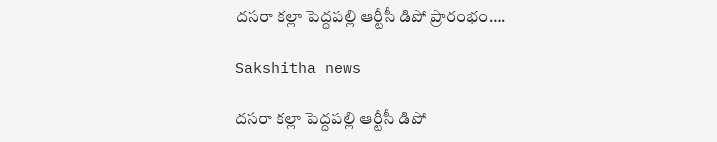దసరా కల్లా పెద్దపల్లి ఆర్టీసీ డిపో ప్రారంభం….

Sakshitha news

దసరా కల్లా పెద్దపల్లి ఆర్టీసీ డిపో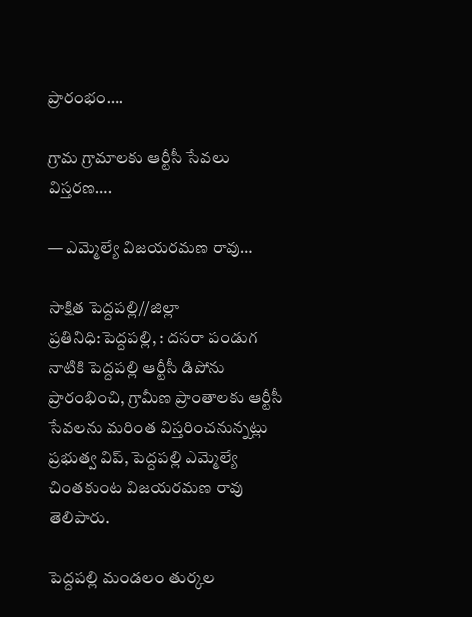ప్రారంభం….

గ్రామ గ్రామాలకు ఆర్టీసీ సేవలు విస్తరణ….

— ఎమ్మెల్యే విజయరమణ రావు…

సాక్షిత పెద్దపల్లి//జిల్లా ప్రతినిధి:పెద్దపల్లి, : దసరా పండుగ నాటికి పెద్దపల్లి ఆర్టీసీ డిపోను ప్రారంభించి, గ్రామీణ ప్రాంతాలకు ఆర్టీసీ సేవలను మరింత విస్తరించనున్నట్లు ప్రభుత్వ విప్, పెద్దపల్లి ఎమ్మెల్యే చింతకుంట విజయరమణ రావు తెలిపారు.

పెద్దపల్లి మండలం తుర్కల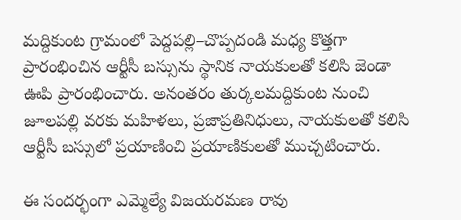మద్దికుంట గ్రామంలో పెద్దపల్లి–చొప్పదండి మధ్య కొత్తగా ప్రారంభించిన ఆర్టీసీ బస్సును స్థానిక నాయకులతో కలిసి జెండా ఊపి ప్రారంభించారు. అనంతరం తుర్కలమద్దికుంట నుంచి జూలపల్లి వరకు మహిళలు, ప్రజాప్రతినిధులు, నాయకులతో కలిసి ఆర్టీసీ బస్సులో ప్రయాణించి ప్రయాణికులతో ముచ్చటించారు.

ఈ సందర్భంగా ఎమ్మెల్యే విజయరమణ రావు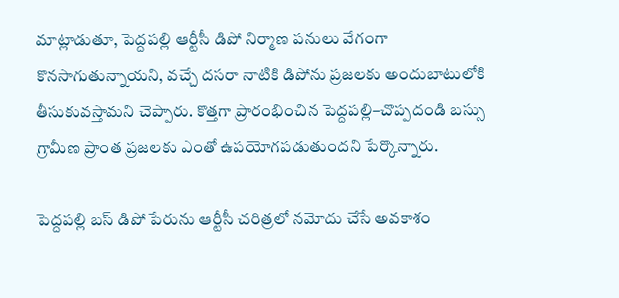మాట్లాడుతూ, పెద్దపల్లి ఆర్టీసీ డిపో నిర్మాణ పనులు వేగంగా కొనసాగుతున్నాయని, వచ్చే దసరా నాటికి డిపోను ప్రజలకు అందుబాటులోకి తీసుకువస్తామని చెప్పారు. కొత్తగా ప్రారంభించిన పెద్దపల్లి–చొప్పదండి బస్సు గ్రామీణ ప్రాంత ప్రజలకు ఎంతో ఉపయోగపడుతుందని పేర్కొన్నారు.

పెద్దపల్లి బస్ డిపో పేరును ఆర్టీసీ చరిత్రలో నమోదు చేసే అవకాశం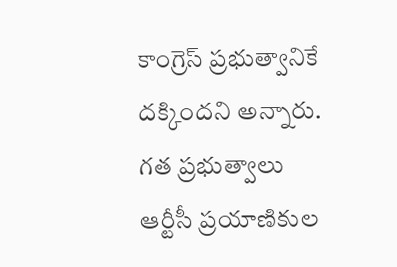కాంగ్రెస్ ప్రభుత్వానికే దక్కిందని అన్నారు. గత ప్రభుత్వాలు ఆర్టీసీ ప్రయాణికుల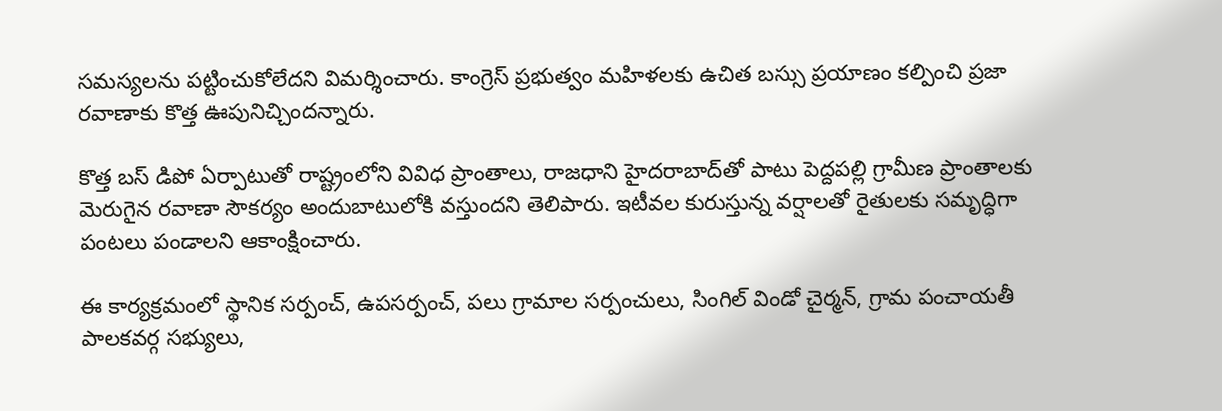సమస్యలను పట్టించుకోలేదని విమర్శించారు. కాంగ్రెస్ ప్రభుత్వం మహిళలకు ఉచిత బస్సు ప్రయాణం కల్పించి ప్రజా రవాణాకు కొత్త ఊపునిచ్చిందన్నారు.

కొత్త బస్ డిపో ఏర్పాటుతో రాష్ట్రంలోని వివిధ ప్రాంతాలు, రాజధాని హైదరాబాద్‌తో పాటు పెద్దపల్లి గ్రామీణ ప్రాంతాలకు మెరుగైన రవాణా సౌకర్యం అందుబాటులోకి వస్తుందని తెలిపారు. ఇటీవల కురుస్తున్న వర్షాలతో రైతులకు సమృద్ధిగా పంటలు పండాలని ఆకాంక్షించారు.

ఈ కార్యక్రమంలో స్థానిక సర్పంచ్, ఉపసర్పంచ్, పలు గ్రామాల సర్పంచులు, సింగిల్ విండో చైర్మన్, గ్రామ పంచాయతీ పాలకవర్గ సభ్యులు,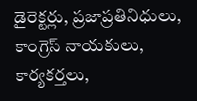డైరెక్టర్లు, ప్రజాప్రతినిధులు, కాంగ్రెస్ నాయకులు, కార్యకర్తలు,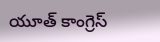యూత్ కాంగ్రెస్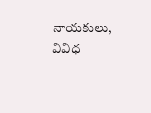నాయకులు, వివిధ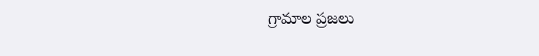గ్రామాల ప్రజలు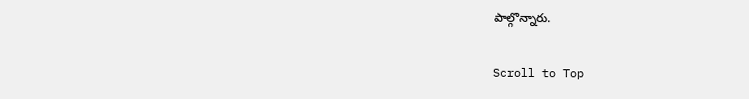పాల్గొన్నారు.

Scroll to Top